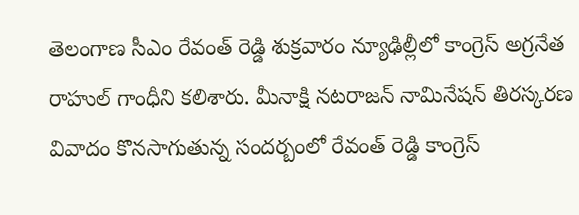తెలంగాణ సీఎం రేవంత్ రెడ్డి శుక్రవారం న్యూఢిల్లీలో కాంగ్రెస్ అగ్రనేత రాహుల్ గాంధీని కలిశారు. మీనాక్షి నటరాజన్ నామినేషన్ తిరస్కరణ వివాదం కొనసాగుతున్న సందర్బంలో రేవంత్ రెడ్డి కాంగ్రెస్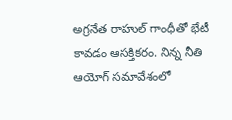అగ్రనేత రాహుల్ గాంధీతో భేటీ కావడం ఆసక్తికరం. నిన్న నీతి ఆయోగ్ సమావేశంలో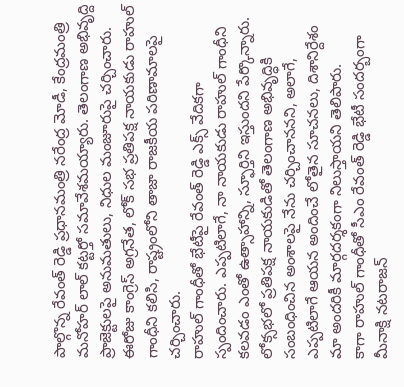పాల్గొన్న రేవంత్ రెడ్డి ప్రధానమంత్రి నరేంద్ర మోడీ, కేంద్రమంత్రి మనోహర్ లాల్ కట్టర్తో సమావేశమయ్యారు. తెలంగాణ అభివృద్ది ప్రాజెక్టులపై అనుమతులు, నిధుల మంజూరుపై చర్చించారు. ఈరోజు కాంగ్రెస్ అగ్రనేత, లోక్ సభ ప్రతిపక్ష నాయకుడు రాహుల్ గాంధీని కలిసి, రాష్ట్రంలోని తాజా రాజకీయ పరిణామాలపై చర్చించారు.
రాహుల్ గాంధీతో భేటీపై రేవంత్ రెడ్డి ఎక్స్ వేదికగా స్పందించారు. ఎప్పటిలాగే, నా నాయకుడు రాహుల్ గాంధీని కలవడం ఎంతో ఉత్సాహాన్ని, స్ఫూర్తిని ఇస్తుందని పేర్కొన్నారు. లోక్సభలో ప్రతిపక్ష నాయకుడితో తెలంగాణ అభివృద్ధికి సంబంధించిన అంశాలపై నేను చర్చించాననని, అలాగే, ఎప్పటిలాగే ఆయన అందించే లోతైన సూచనలు, దిశానిర్దేశం మా అందరికీ మార్గదర్శకంగా నిలుస్తాయని తెలిపారు.
కాగా రాహుల్ గాంధీతో సీఎం రేవంత్ రెడ్డి భేటీ సందర్బంగా మీనాక్షి నటరాజన్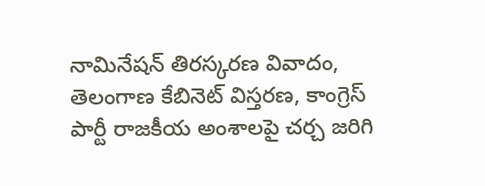నామినేషన్ తిరస్కరణ వివాదం, తెలంగాణ కేబినెట్ విస్తరణ, కాంగ్రెస్ పార్టీ రాజకీయ అంశాలపై చర్చ జరిగి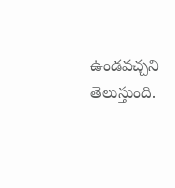ఉండవచ్చని తెలుస్తుంది.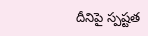దీనిపై స్పష్టత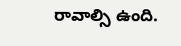రావాల్సి ఉంది.